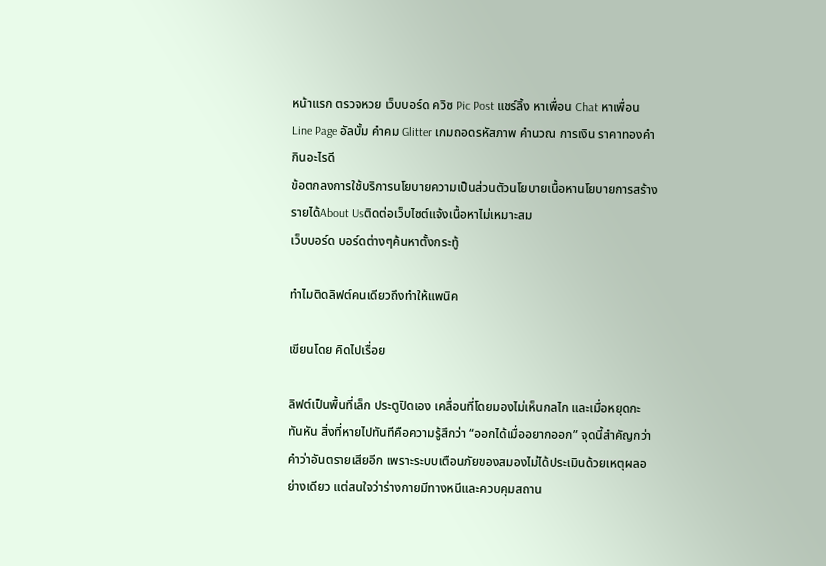หน้าแรก ตรวจหวย เว็บบอร์ด ควิซ Pic Post แชร์ลิ้ง หาเพื่อน Chat หาเพื่อน Line Page อัลบั้ม คำคม Glitter เกมถอดรหัสภาพ คำนวณ การเงิน ราคาทองคำ กินอะไรดี
ข้อตกลงการใช้บริการนโยบายความเป็นส่วนตัวนโยบายเนื้อหานโยบายการสร้างรายได้About Usติดต่อเว็บไซต์แจ้งเนื้อหาไม่เหมาะสม
เว็บบอร์ด บอร์ดต่างๆค้นหาตั้งกระทู้

ทำไมติดลิฟต์คนเดียวถึงทำให้แพนิค

เขียนโดย คิดไปเรื่อย

ลิฟต์เป็นพื้นที่เล็ก ประตูปิดเอง เคลื่อนที่โดยมองไม่เห็นกลไก และเมื่อหยุดกะทันหัน สิ่งที่หายไปทันทีคือความรู้สึกว่า “ออกได้เมื่ออยากออก” จุดนี้สำคัญกว่าคำว่าอันตรายเสียอีก เพราะระบบเตือนภัยของสมองไม่ได้ประเมินด้วยเหตุผลอย่างเดียว แต่สนใจว่าร่างกายมีทางหนีและควบคุมสถาน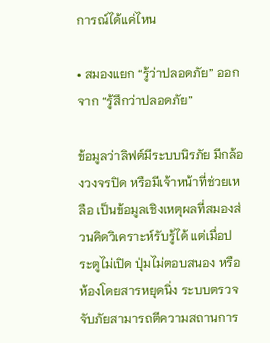การณ์ได้แค่ไหน

• สมองแยก “รู้ว่าปลอดภัย” ออกจาก “รู้สึกว่าปลอดภัย”

ข้อมูลว่าลิฟต์มีระบบนิรภัย มีกล้องวงจรปิด หรือมีเจ้าหน้าที่ช่วยเหลือ เป็นข้อมูลเชิงเหตุผลที่สมองส่วนคิดวิเคราะห์รับรู้ได้ แต่เมื่อประตูไม่เปิด ปุ่มไม่ตอบสนอง หรือห้องโดยสารหยุดนิ่ง ระบบตรวจจับภัยสามารถตีความสถานการ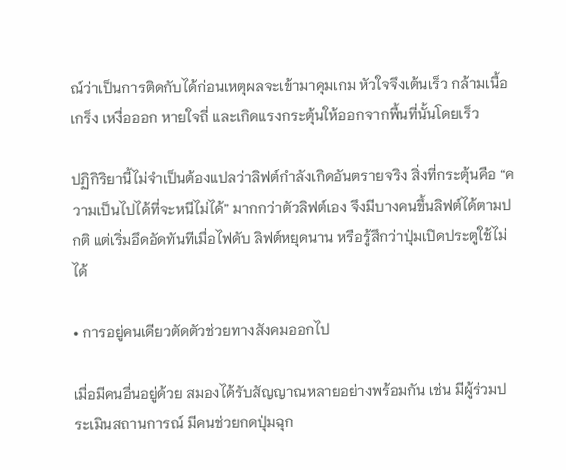ณ์ว่าเป็นการติดกับได้ก่อนเหตุผลจะเข้ามาคุมเกม หัวใจจึงเต้นเร็ว กล้ามเนื้อเกร็ง เหงื่อออก หายใจถี่ และเกิดแรงกระตุ้นให้ออกจากพื้นที่นั้นโดยเร็ว

ปฏิกิริยานี้ไม่จำเป็นต้องแปลว่าลิฟต์กำลังเกิดอันตรายจริง สิ่งที่กระตุ้นคือ “ความเป็นไปได้ที่จะหนีไม่ได้” มากกว่าตัวลิฟต์เอง จึงมีบางคนขึ้นลิฟต์ได้ตามปกติ แต่เริ่มอึดอัดทันทีเมื่อไฟดับ ลิฟต์หยุดนาน หรือรู้สึกว่าปุ่มเปิดประตูใช้ไม่ได้

• การอยู่คนเดียวตัดตัวช่วยทางสังคมออกไป

เมื่อมีคนอื่นอยู่ด้วย สมองได้รับสัญญาณหลายอย่างพร้อมกัน เช่น มีผู้ร่วมประเมินสถานการณ์ มีคนช่วยกดปุ่มฉุก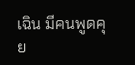เฉิน มีคนพูดคุย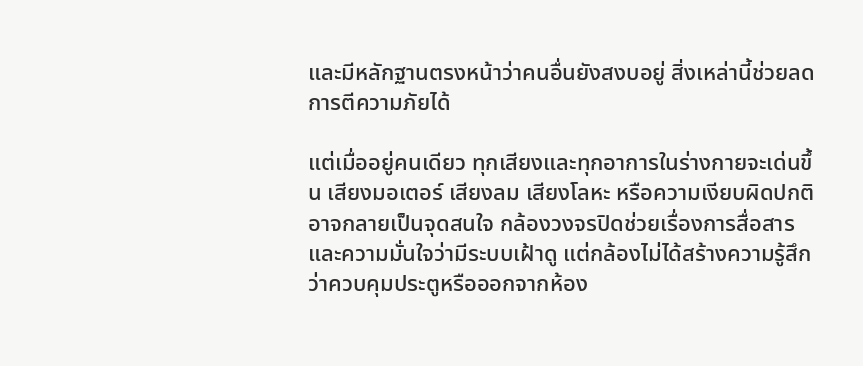และมีหลักฐานตรงหน้าว่าคนอื่นยังสงบอยู่ สิ่งเหล่านี้ช่วยลดการตีความภัยได้

แต่เมื่ออยู่คนเดียว ทุกเสียงและทุกอาการในร่างกายจะเด่นขึ้น เสียงมอเตอร์ เสียงลม เสียงโลหะ หรือความเงียบผิดปกติอาจกลายเป็นจุดสนใจ กล้องวงจรปิดช่วยเรื่องการสื่อสารและความมั่นใจว่ามีระบบเฝ้าดู แต่กล้องไม่ได้สร้างความรู้สึกว่าควบคุมประตูหรือออกจากห้อง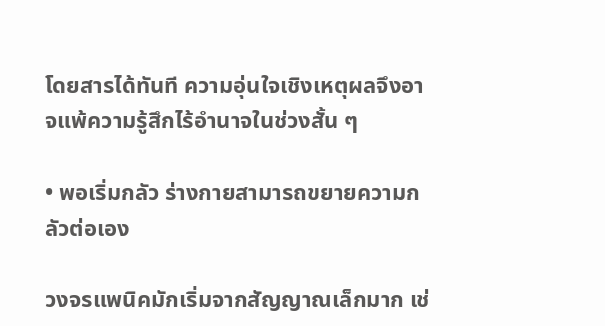โดยสารได้ทันที ความอุ่นใจเชิงเหตุผลจึงอาจแพ้ความรู้สึกไร้อำนาจในช่วงสั้น ๆ

• พอเริ่มกลัว ร่างกายสามารถขยายความกลัวต่อเอง

วงจรแพนิคมักเริ่มจากสัญญาณเล็กมาก เช่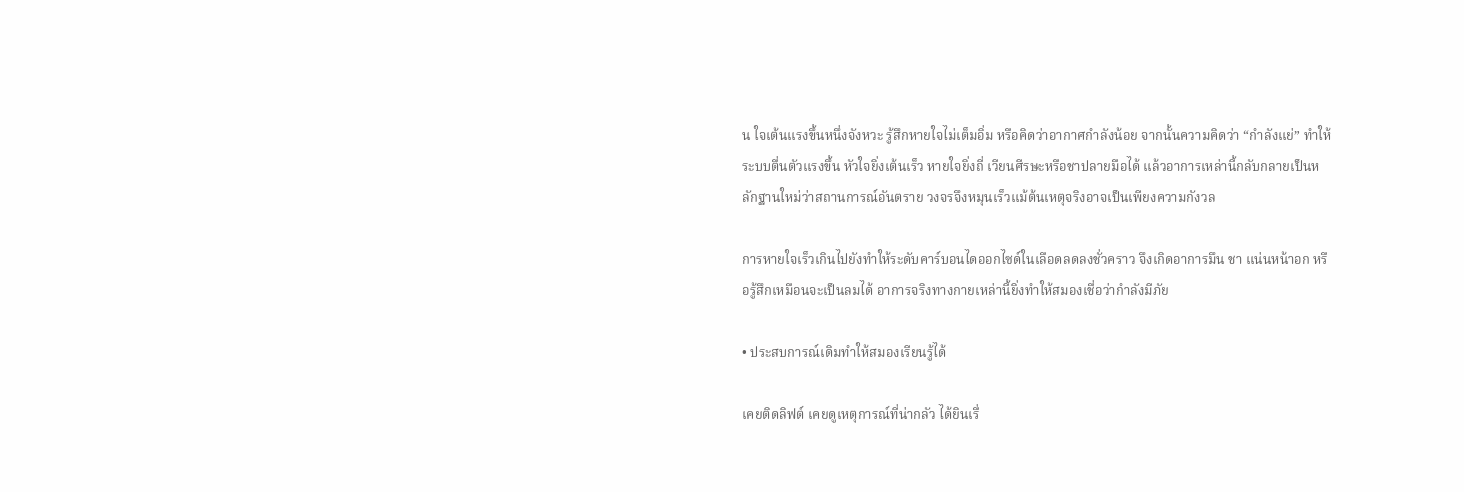น ใจเต้นแรงขึ้นหนึ่งจังหวะ รู้สึกหายใจไม่เต็มอิ่ม หรือคิดว่าอากาศกำลังน้อย จากนั้นความคิดว่า “กำลังแย่” ทำให้ระบบตื่นตัวแรงขึ้น หัวใจยิ่งเต้นเร็ว หายใจยิ่งถี่ เวียนศีรษะหรือชาปลายมือได้ แล้วอาการเหล่านี้กลับกลายเป็นหลักฐานใหม่ว่าสถานการณ์อันตราย วงจรจึงหมุนเร็วแม้ต้นเหตุจริงอาจเป็นเพียงความกังวล

การหายใจเร็วเกินไปยังทำให้ระดับคาร์บอนไดออกไซด์ในเลือดลดลงชั่วคราว จึงเกิดอาการมึน ชา แน่นหน้าอก หรือรู้สึกเหมือนจะเป็นลมได้ อาการจริงทางกายเหล่านี้ยิ่งทำให้สมองเชื่อว่ากำลังมีภัย

• ประสบการณ์เดิมทำให้สมองเรียนรู้ได้

เคยติดลิฟต์ เคยดูเหตุการณ์ที่น่ากลัว ได้ยินเรื่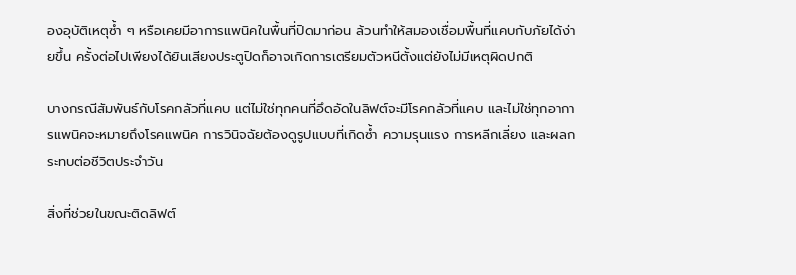องอุบัติเหตุซ้ำ ๆ หรือเคยมีอาการแพนิคในพื้นที่ปิดมาก่อน ล้วนทำให้สมองเชื่อมพื้นที่แคบกับภัยได้ง่ายขึ้น ครั้งต่อไปเพียงได้ยินเสียงประตูปิดก็อาจเกิดการเตรียมตัวหนีตั้งแต่ยังไม่มีเหตุผิดปกติ

บางกรณีสัมพันธ์กับโรคกลัวที่แคบ แต่ไม่ใช่ทุกคนที่อึดอัดในลิฟต์จะมีโรคกลัวที่แคบ และไม่ใช่ทุกอาการแพนิคจะหมายถึงโรคแพนิค การวินิจฉัยต้องดูรูปแบบที่เกิดซ้ำ ความรุนแรง การหลีกเลี่ยง และผลกระทบต่อชีวิตประจำวัน

สิ่งที่ช่วยในขณะติดลิฟต์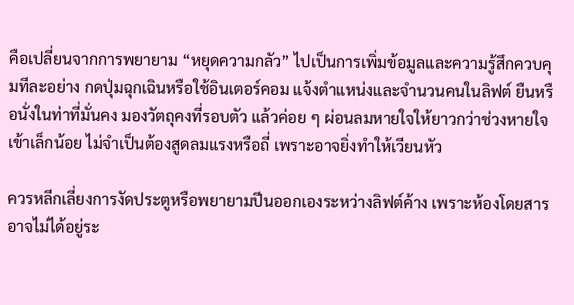คือเปลี่ยนจากการพยายาม “หยุดความกลัว” ไปเป็นการเพิ่มข้อมูลและความรู้สึกควบคุมทีละอย่าง กดปุ่มฉุกเฉินหรือใช้อินเตอร์คอม แจ้งตำแหน่งและจำนวนคนในลิฟต์ ยืนหรือนั่งในท่าที่มั่นคง มองวัตถุคงที่รอบตัว แล้วค่อย ๆ ผ่อนลมหายใจให้ยาวกว่าช่วงหายใจเข้าเล็กน้อย ไม่จำเป็นต้องสูดลมแรงหรือถี่ เพราะอาจยิ่งทำให้เวียนหัว

ควรหลีกเลี่ยงการงัดประตูหรือพยายามปีนออกเองระหว่างลิฟต์ค้าง เพราะห้องโดยสารอาจไม่ได้อยู่ระ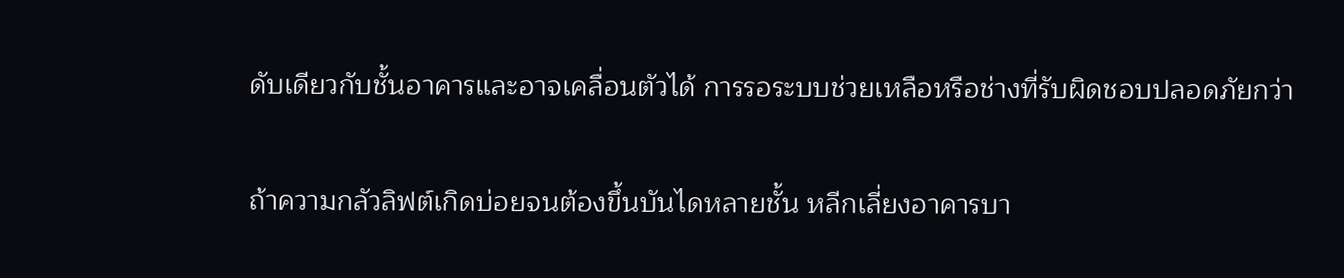ดับเดียวกับชั้นอาคารและอาจเคลื่อนตัวได้ การรอระบบช่วยเหลือหรือช่างที่รับผิดชอบปลอดภัยกว่า

ถ้าความกลัวลิฟต์เกิดบ่อยจนต้องขึ้นบันไดหลายชั้น หลีกเลี่ยงอาคารบา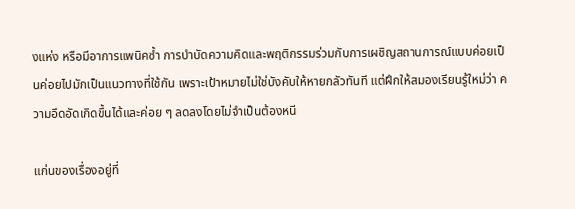งแห่ง หรือมีอาการแพนิคซ้ำ การบำบัดความคิดและพฤติกรรมร่วมกับการเผชิญสถานการณ์แบบค่อยเป็นค่อยไปมักเป็นแนวทางที่ใช้กัน เพราะเป้าหมายไม่ใช่บังคับให้หายกลัวทันที แต่ฝึกให้สมองเรียนรู้ใหม่ว่า ความอึดอัดเกิดขึ้นได้และค่อย ๆ ลดลงโดยไม่จำเป็นต้องหนี

แก่นของเรื่องอยู่ที่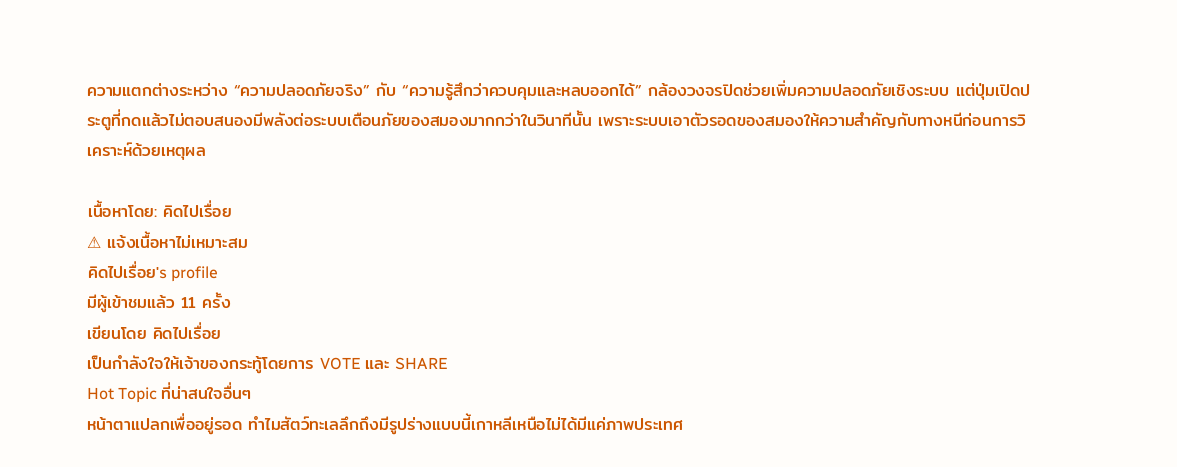ความแตกต่างระหว่าง “ความปลอดภัยจริง” กับ “ความรู้สึกว่าควบคุมและหลบออกได้” กล้องวงจรปิดช่วยเพิ่มความปลอดภัยเชิงระบบ แต่ปุ่มเปิดประตูที่กดแล้วไม่ตอบสนองมีพลังต่อระบบเตือนภัยของสมองมากกว่าในวินาทีนั้น เพราะระบบเอาตัวรอดของสมองให้ความสำคัญกับทางหนีก่อนการวิเคราะห์ด้วยเหตุผล

เนื้อหาโดย: คิดไปเรื่อย
⚠ แจ้งเนื้อหาไม่เหมาะสม
คิดไปเรื่อย's profile
มีผู้เข้าชมแล้ว 11 ครั้ง
เขียนโดย คิดไปเรื่อย
เป็นกำลังใจให้เจ้าของกระทู้โดยการ VOTE และ SHARE
Hot Topic ที่น่าสนใจอื่นๆ
หน้าตาแปลกเพื่ออยู่รอด ทำไมสัตว์ทะเลลึกถึงมีรูปร่างแบบนี้เกาหลีเหนือไม่ได้มีแค่ภาพประเทศ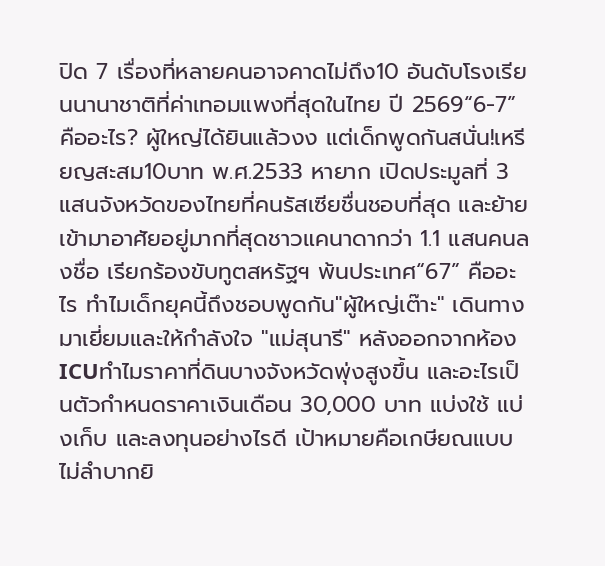ปิด 7 เรื่องที่หลายคนอาจคาดไม่ถึง10 อันดับโรงเรียนนานาชาติที่ค่าเทอมแพงที่สุดในไทย ปี 2569“6-7” คืออะไร? ผู้ใหญ่ได้ยินแล้วงง แต่เด็กพูดกันสนั่น!เหรียญสะสม10บาท พ.ศ.2533 หายาก เปิดประมูลที่ 3 แสนจังหวัดของไทยที่คนรัสเซียชื่นชอบที่สุด และย้ายเข้ามาอาศัยอยู่มากที่สุดชาวแคนาดากว่า 1.1 แสนคนลงชื่อ เรียกร้องขับทูตสหรัฐฯ พ้นประเทศ“67” คืออะไร ทำไมเด็กยุคนี้ถึงชอบพูดกัน"ผู้ใหญ่เต๊าะ" เดินทางมาเยี่ยมและให้กำลังใจ "แม่สุนารี" หลังออกจากห้อง ICUทำไมราคาที่ดินบางจังหวัดพุ่งสูงขึ้น และอะไรเป็นตัวกำหนดราคาเงินเดือน 30,000 บาท แบ่งใช้ แบ่งเก็บ และลงทุนอย่างไรดี เป้าหมายคือเกษียณแบบไม่ลำบากยิ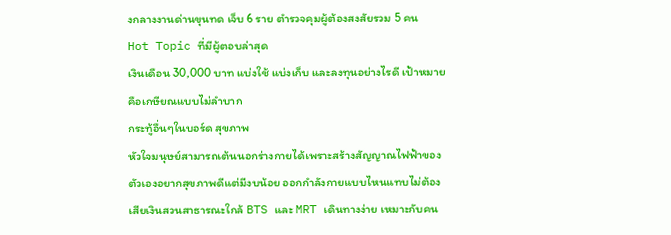งกลางงานด่านขุนทด เจ็บ 6 ราย ตำรวจคุมผู้ต้องสงสัยรวม 5 คน
Hot Topic ที่มีผู้ตอบล่าสุด
เงินเดือน 30,000 บาท แบ่งใช้ แบ่งเก็บ และลงทุนอย่างไรดี เป้าหมายคือเกษียณแบบไม่ลำบาก
กระทู้อื่นๆในบอร์ด สุขภาพ
หัวใจมนุษย์สามารถเต้นนอกร่างกายได้เพราะสร้างสัญญาณไฟฟ้าของตัวเองอยากสุขภาพดีแต่มีงบน้อย ออกกำลังกายแบบไหนแทบไม่ต้องเสียเงินสวนสาธารณะใกล้ BTS และ MRT เดินทางง่าย เหมาะกับคน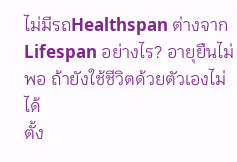ไม่มีรถHealthspan ต่างจาก Lifespan อย่างไร? อายุยืนไม่พอ ถ้ายังใช้ชีวิตด้วยตัวเองไม่ได้
ตั้ง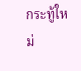กระทู้ใหม่